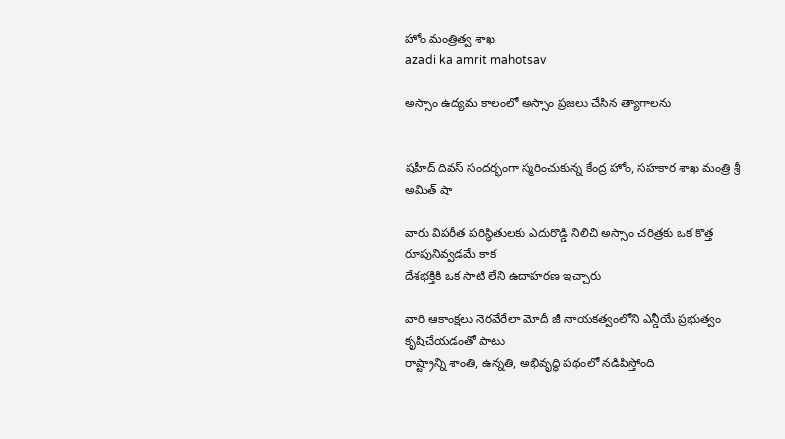హోం మంత్రిత్వ శాఖ
azadi ka amrit mahotsav

అస్సాం ఉద్యమ కాలంలో అస్సాం ప్రజలు చేసిన త్యాగాలను


షహీద్ దివస్ సందర్భంగా స్మరించుకున్న కేంద్ర హోం, సహకార శాఖ మంత్రి శ్రీ అమిత్ షా

వారు విపరీత పరిస్థితులకు ఎదురొడ్డి నిలిచి అస్సాం చరిత్రకు ఒక కొత్త రూపునివ్వడమే కాక
దేశభక్తికి ఒక సాటి లేని ఉదాహరణ ఇచ్చారు

వారి ఆకాంక్షలు నెరవేరేలా మోదీ జీ నాయకత్వంలోని ఎన్డీయే ప్రభుత్వం కృషిచేయడంతో పాటు
రాష్ట్రాన్ని శాంతి, ఉన్నతి, అభివృద్ధి పథంలో నడిపిస్తోంది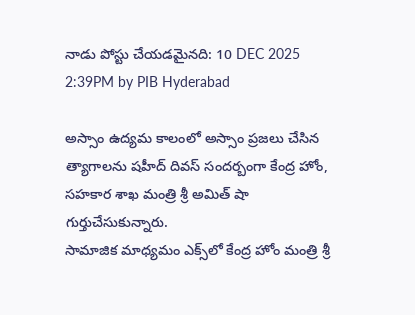నాడు పోస్టు చేయడమైనది: 10 DEC 2025 2:39PM by PIB Hyderabad

అస్సాం ఉద్యమ కాలంలో అస్సాం ప్రజలు చేసిన త్యాగాలను షహీద్ దివస్ సందర్బంగా కేంద్ర హోం, సహకార శాఖ మంత్రి శ్రీ అమిత్ షా గుర్తుచేసుకున్నారు.
సామాజిక మాధ్యమం ఎక్స్‌లో కేంద్ర హోం మంత్రి శ్రీ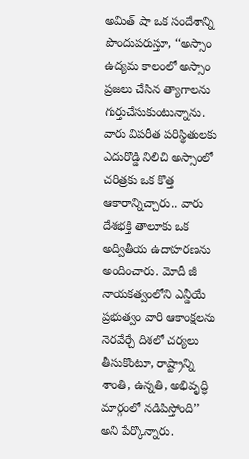అమిత్ షా ఒక సందేశాన్ని పొందుపరుస్తూ, ‘‘అస్సాం ఉద్యమ కాలంలో అస్సాం ప్రజలు చేసిన త్యాగాలను గుర్తుచేసుకుంటున్నాను. వారు విపరీత పరిస్థితులకు ఎదురొడ్డి నిలిచి అస్సాంలో చరిత్రకు ఒక కొత్త ఆకారాన్నిచ్చారు.. వారు దేశభక్తి తాలూకు ఒక అద్వితీయ ఉదాహరణను అందించారు. మోదీ జీ నాయకత్వంలోని ఎన్డీయే ప్రభుత్వం వారి ఆకాంక్షలను నెరవేర్చే దిశలో చర్యలు తీసుకొంటూ, రాష్ట్రాన్ని శాంతి, ఉన్నతి, అభివృద్ధి మార్గంలో నడిపిస్తోంది’’ అని పేర్కొన్నారు.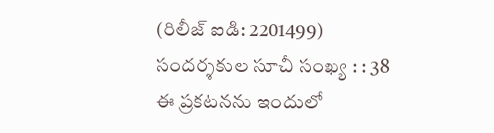(రిలీజ్ ఐడి: 2201499) సందర్శకుల సూచీ సంఖ్య : : 38
ఈ ప్రకటనను ఇందులో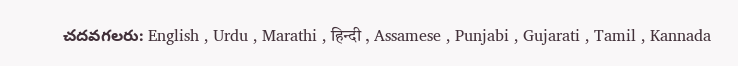చదవగలరు: English , Urdu , Marathi , हिन्दी , Assamese , Punjabi , Gujarati , Tamil , Kannada